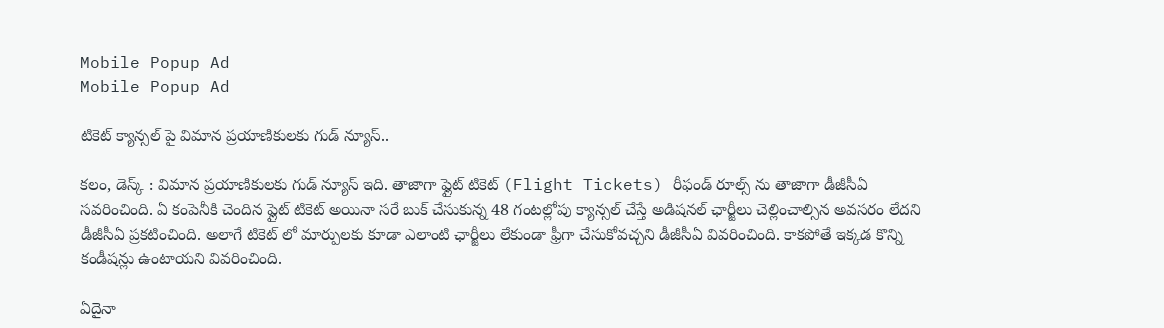Mobile Popup Ad
Mobile Popup Ad

టికెట్ క్యాన్సల్ పై విమాన ప్రయాణికులకు గుడ్ న్యూస్..

కలం, డెస్క్ : విమాన ప్రయాణికులకు గుడ్ న్యూస్ ఇది. తాజాగా ఫ్లైట్ టికెట్ (Flight Tickets) రీఫండ్ రూల్స్ ను తాజాగా డీజీసీఏ సవరించింది. ఏ కంపెనీకి చెందిన ఫ్లైట్ టికెట్ అయినా సరే బుక్ చేసుకున్న 48 గంటల్లోపు క్యాన్సల్ చేస్తే అడిషనల్ ఛార్జీలు చెల్లించాల్సిన అవసరం లేదని డీజీసీఏ ప్రకటించింది. అలాగే టికెట్ లో మార్పులకు కూడా ఎలాంటి ఛార్జీలు లేకుండా ఫ్రీగా చేసుకోవచ్చని డీజీసీఏ వివరించింది. కాకపోతే ఇక్కడ కొన్ని కండీషన్లు ఉంటాయని వివరించింది.

ఏదైనా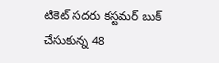టికెట్ సదరు కస్టమర్ బుక్ చేసుకున్న 48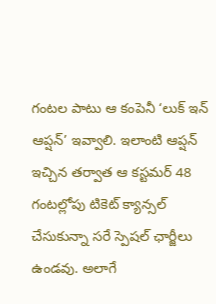గంటల పాటు ఆ కంపెనీ ‘లుక్ ఇన్ ఆప్షన్’ ఇవ్వాలి. ఇలాంటి ఆప్షన్ ఇచ్చిన తర్వాత ఆ కస్టమర్ 48 గంటల్లోపు టికెట్ క్యాన్సల్ చేసుకున్నా సరే స్పెషల్ ఛార్జీలు ఉండవు. అలాగే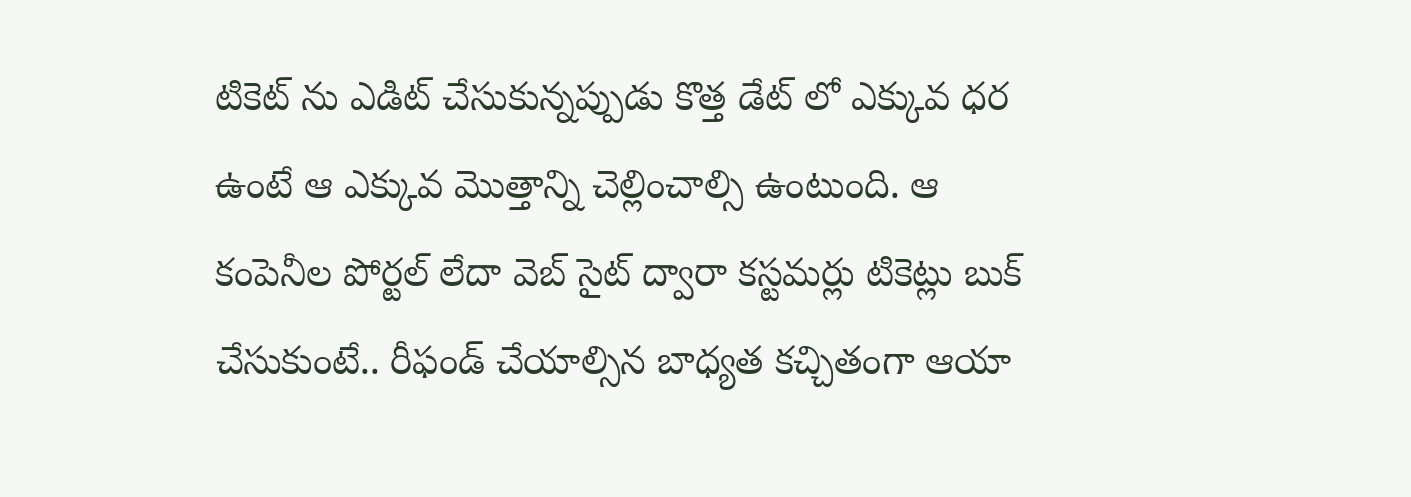టికెట్ ను ఎడిట్ చేసుకున్నప్పుడు కొత్త డేట్ లో ఎక్కువ ధర ఉంటే ఆ ఎక్కువ మొత్తాన్ని చెల్లించాల్సి ఉంటుంది. ఆ కంపెనీల పోర్టల్ లేదా వెబ్ సైట్ ద్వారా కస్టమర్లు టికెట్లు బుక్ చేసుకుంటే.. రీఫండ్ చేయాల్సిన బాధ్యత కచ్చితంగా ఆయా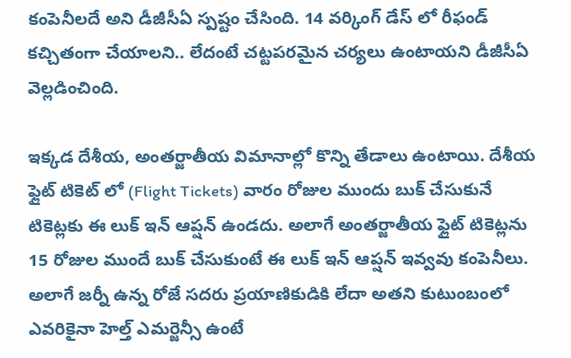కంపెనీలదే అని డీజీసీఏ స్పష్టం చేసింది. 14 వర్కింగ్ డేస్ లో రీఫండ్ కచ్చితంగా చేయాలని.. లేదంటే చట్టపరమైన చర్యలు ఉంటాయని డీజీసీఏ వెల్లడించింది.

ఇక్కడ దేశీయ, అంతర్జాతీయ విమానాల్లో కొన్ని తేడాలు ఉంటాయి. దేశీయ ఫ్లైట్ టికెట్ లో (Flight Tickets) వారం రోజుల ముందు బుక్ చేసుకునే టికెట్లకు ఈ లుక్ ఇన్ ఆప్షన్ ఉండదు. అలాగే అంతర్జాతీయ ఫ్లైట్ టికెట్లను 15 రోజుల ముందే బుక్ చేసుకుంటే ఈ లుక్ ఇన్ ఆప్షన్ ఇవ్వవు కంపెనీలు. అలాగే జర్నీ ఉన్న రోజే సదరు ప్రయాణికుడికి లేదా అతని కుటుంబంలో ఎవరికైనా హెల్త్ ఎమర్జెన్సీ ఉంటే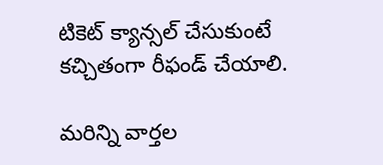టికెట్ క్యాన్సల్ చేసుకుంటే కచ్చితంగా రీఫండ్ చేయాలి.

మ‌రిన్ని వార్త‌ల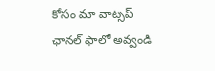కోసం మా వాట్స‌ప్ ఛాన‌ల్ ఫాలో అవ్వండి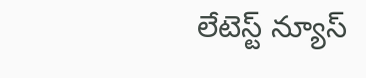లేటెస్ట్ న్యూస్‌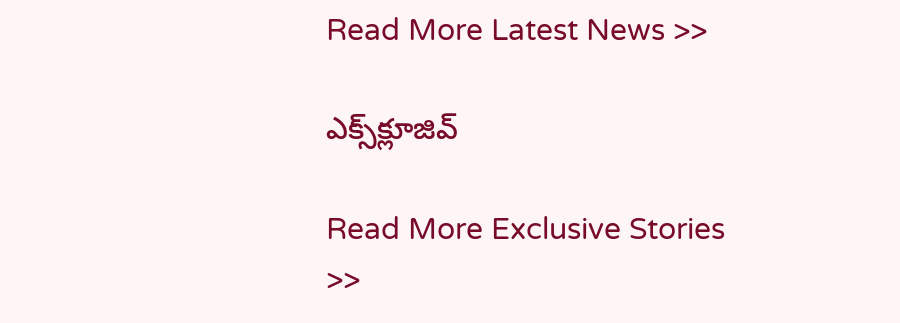Read More Latest News >>

ఎక్స్‌క్లూజివ్‌

Read More Exclusive Stories >>